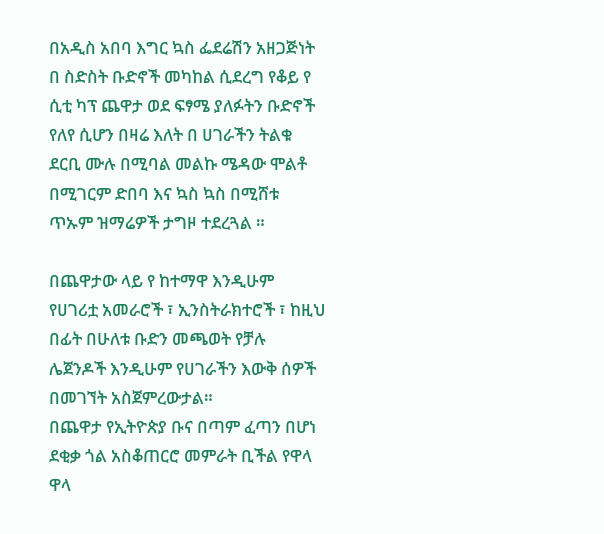በአዲስ አበባ እግር ኳስ ፌደሬሽን አዘጋጅነት በ ስድስት ቡድኖች መካከል ሲደረግ የቆይ የ ሲቲ ካፕ ጨዋታ ወደ ፍፃሜ ያለፉትን ቡድኖች የለየ ሲሆን በዛሬ እለት በ ሀገራችን ትልቁ ደርቢ ሙሉ በሚባል መልኩ ሜዳው ሞልቶ በሚገርም ድበባ እና ኳስ ኳስ በሚሸቱ ጥኡም ዝማሬዎች ታግዞ ተደረጓል ።

በጨዋታው ላይ የ ከተማዋ እንዲሁም የሀገሪቷ አመራሮች ፣ ኢንስትራክተሮች ፣ ከዚህ በፊት በሁለቱ ቡድን መጫወት የቻሉ ሌጀንዶች እንዲሁም የሀገራችን እውቅ ሰዎች በመገኘት አስጀምረውታል።
በጨዋታ የኢትዮጵያ ቡና በጣም ፈጣን በሆነ ደቂቃ ጎል አስቆጠርሮ መምራት ቢችል የዋላ ዋላ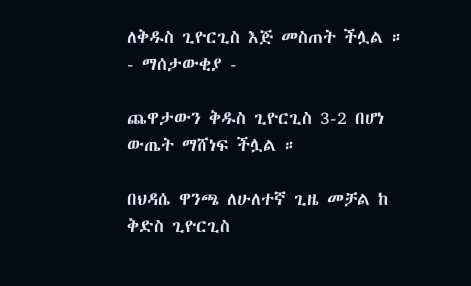ለቅዱስ ጊዮርጊስ እጅ መስጠት ችሏል ።
- ማሰታውቂያ -

ጨዋታውን ቅዱስ ጊዮርጊስ 3-2 በሆነ ውጤት ማሸነፍ ችሏል ።

በህዳሴ ዋንጫ ለሁለተኛ ጊዜ መቻል ከ ቅድስ ጊዮርጊስ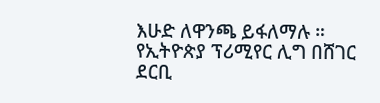እሁድ ለዋንጫ ይፋለማሉ ።
የኢትዮጵያ ፕሪሚየር ሊግ በሸገር ደርቢ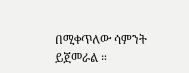በሚቀጥለው ሳምንት ይጀመራል ።